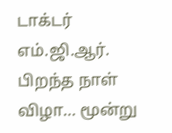டாக்டர் எம்.ஜி.ஆர். பிறந்த நாள் விழா… மூன்று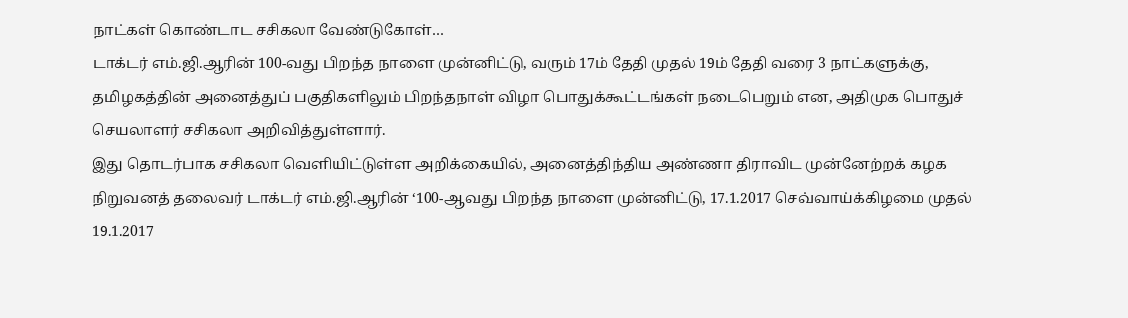நாட்கள் கொண்டாட சசிகலா வேண்டுகோள்…
டாக்டர் எம்.ஜி.ஆரின் 100-வது பிறந்த நாளை முன்னிட்டு, வரும் 17ம் தேதி முதல் 19ம் தேதி வரை 3 நாட்களுக்கு, தமிழகத்தின் அனைத்துப் பகுதிகளிலும் பிறந்தநாள் விழா பொதுக்கூட்டங்கள் நடைபெறும் என, அதிமுக பொதுச் செயலாளர் சசிகலா அறிவித்துள்ளார்.
இது தொடர்பாக சசிகலா வெளியிட்டுள்ள அறிக்கையில், அனைத்திந்திய அண்ணா திராவிட முன்னேற்றக் கழக நிறுவனத் தலைவர் டாக்டர் எம்.ஜி.ஆரின் ‘100-ஆவது பிறந்த நாளை முன்னிட்டு, 17.1.2017 செவ்வாய்க்கிழமை முதல் 19.1.2017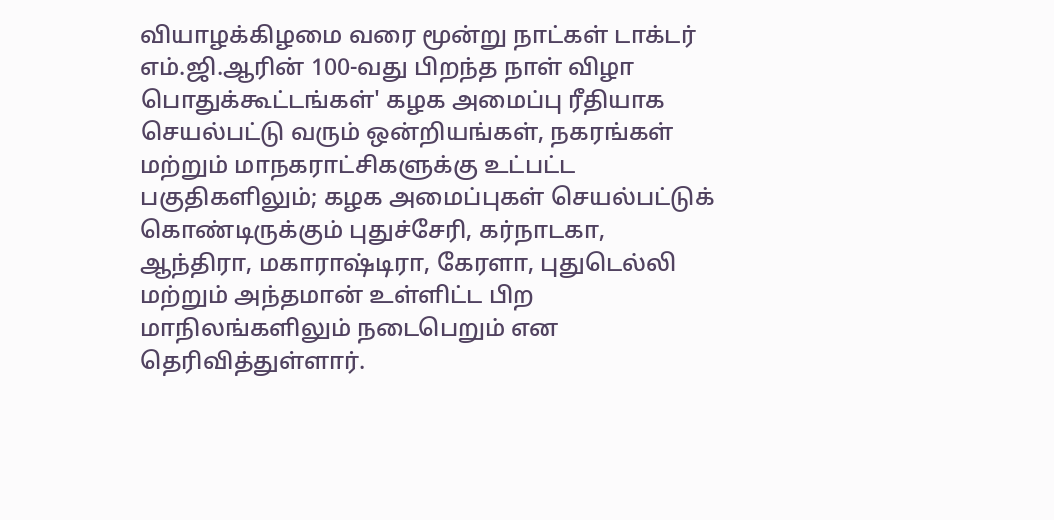வியாழக்கிழமை வரை மூன்று நாட்கள் டாக்டர் எம்.ஜி.ஆரின் 100-வது பிறந்த நாள் விழா பொதுக்கூட்டங்கள்' கழக அமைப்பு ரீதியாக செயல்பட்டு வரும் ஒன்றியங்கள், நகரங்கள் மற்றும் மாநகராட்சிகளுக்கு உட்பட்ட பகுதிகளிலும்; கழக அமைப்புகள் செயல்பட்டுக் கொண்டிருக்கும் புதுச்சேரி, கர்நாடகா, ஆந்திரா, மகாராஷ்டிரா, கேரளா, புதுடெல்லி மற்றும் அந்தமான் உள்ளிட்ட பிற மாநிலங்களிலும் நடைபெறும் என தெரிவித்துள்ளார்.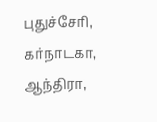புதுச்சேரி, கர்நாடகா, ஆந்திரா,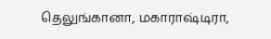தெலுங்கானா, மகாராஷ்டிரா,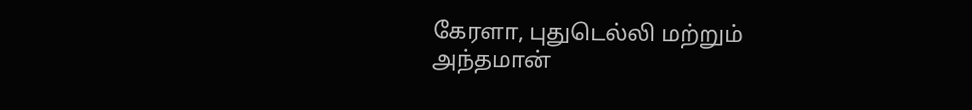கேரளா, புதுடெல்லி மற்றும் அந்தமான்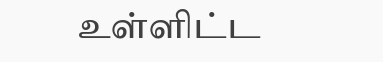உள்ளிட்ட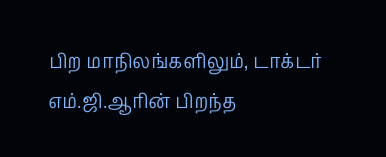பிற மாநிலங்களிலும், டாக்டர் எம்.ஜி.ஆரின் பிறந்த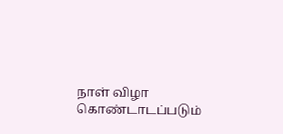நாள் விழா கொண்டாடப்படும்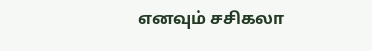எனவும் சசிகலா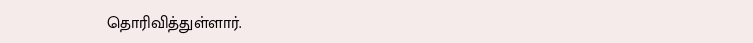தொரிவித்துள்ளார்.